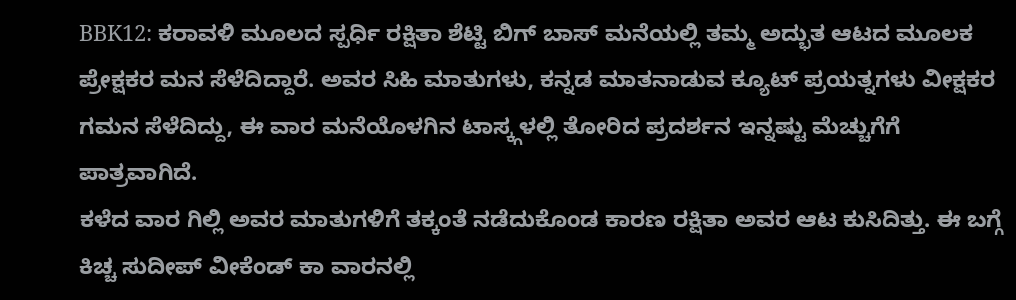BBK12: ಕರಾವಳಿ ಮೂಲದ ಸ್ಪರ್ಧಿ ರಕ್ಷಿತಾ ಶೆಟ್ಟಿ ಬಿಗ್ ಬಾಸ್ ಮನೆಯಲ್ಲಿ ತಮ್ಮ ಅದ್ಭುತ ಆಟದ ಮೂಲಕ ಪ್ರೇಕ್ಷಕರ ಮನ ಸೆಳೆದಿದ್ದಾರೆ. ಅವರ ಸಿಹಿ ಮಾತುಗಳು, ಕನ್ನಡ ಮಾತನಾಡುವ ಕ್ಯೂಟ್ ಪ್ರಯತ್ನಗಳು ವೀಕ್ಷಕರ ಗಮನ ಸೆಳೆದಿದ್ದು, ಈ ವಾರ ಮನೆಯೊಳಗಿನ ಟಾಸ್ಕ್ಗಳಲ್ಲಿ ತೋರಿದ ಪ್ರದರ್ಶನ ಇನ್ನಷ್ಟು ಮೆಚ್ಚುಗೆಗೆ ಪಾತ್ರವಾಗಿದೆ.
ಕಳೆದ ವಾರ ಗಿಲ್ಲಿ ಅವರ ಮಾತುಗಳಿಗೆ ತಕ್ಕಂತೆ ನಡೆದುಕೊಂಡ ಕಾರಣ ರಕ್ಷಿತಾ ಅವರ ಆಟ ಕುಸಿದಿತ್ತು. ಈ ಬಗ್ಗೆ ಕಿಚ್ಚ ಸುದೀಪ್ ವೀಕೆಂಡ್ ಕಾ ವಾರನಲ್ಲಿ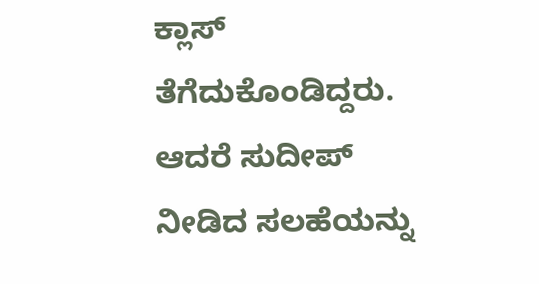ಕ್ಲಾಸ್ ತೆಗೆದುಕೊಂಡಿದ್ದರು. ಆದರೆ ಸುದೀಪ್ ನೀಡಿದ ಸಲಹೆಯನ್ನು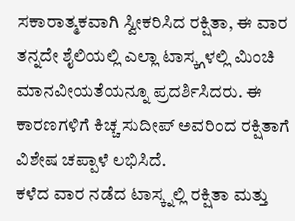ಸಕಾರಾತ್ಮಕವಾಗಿ ಸ್ವೀಕರಿಸಿದ ರಕ್ಷಿತಾ, ಈ ವಾರ ತನ್ನದೇ ಶೈಲಿಯಲ್ಲಿ ಎಲ್ಲಾ ಟಾಸ್ಕ್ಗಳಲ್ಲಿ ಮಿಂಚಿ ಮಾನವೀಯತೆಯನ್ನೂ ಪ್ರದರ್ಶಿಸಿದರು. ಈ ಕಾರಣಗಳಿಗೆ ಕಿಚ್ಚ ಸುದೀಪ್ ಅವರಿಂದ ರಕ್ಷಿತಾಗೆ ವಿಶೇಷ ಚಪ್ಪಾಳೆ ಲಭಿಸಿದೆ.
ಕಳೆದ ವಾರ ನಡೆದ ಟಾಸ್ಕ್ನಲ್ಲಿ ರಕ್ಷಿತಾ ಮತ್ತು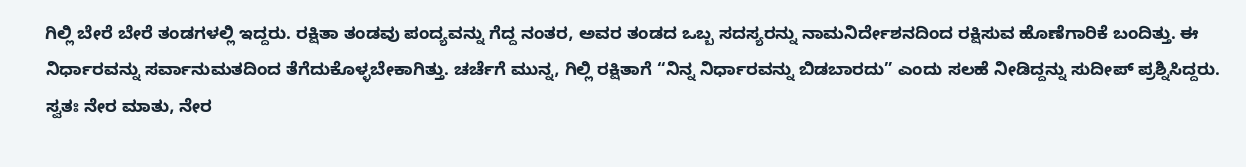ಗಿಲ್ಲಿ ಬೇರೆ ಬೇರೆ ತಂಡಗಳಲ್ಲಿ ಇದ್ದರು. ರಕ್ಷಿತಾ ತಂಡವು ಪಂದ್ಯವನ್ನು ಗೆದ್ದ ನಂತರ, ಅವರ ತಂಡದ ಒಬ್ಬ ಸದಸ್ಯರನ್ನು ನಾಮನಿರ್ದೇಶನದಿಂದ ರಕ್ಷಿಸುವ ಹೊಣೆಗಾರಿಕೆ ಬಂದಿತ್ತು. ಈ ನಿರ್ಧಾರವನ್ನು ಸರ್ವಾನುಮತದಿಂದ ತೆಗೆದುಕೊಳ್ಳಬೇಕಾಗಿತ್ತು. ಚರ್ಚೆಗೆ ಮುನ್ನ, ಗಿಲ್ಲಿ ರಕ್ಷಿತಾಗೆ “ನಿನ್ನ ನಿರ್ಧಾರವನ್ನು ಬಿಡಬಾರದು” ಎಂದು ಸಲಹೆ ನೀಡಿದ್ದನ್ನು ಸುದೀಪ್ ಪ್ರಶ್ನಿಸಿದ್ದರು.
ಸ್ವತಃ ನೇರ ಮಾತು, ನೇರ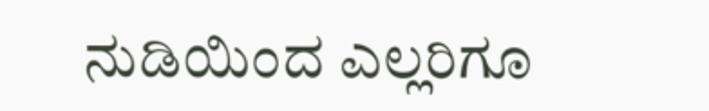ನುಡಿಯಿಂದ ಎಲ್ಲರಿಗೂ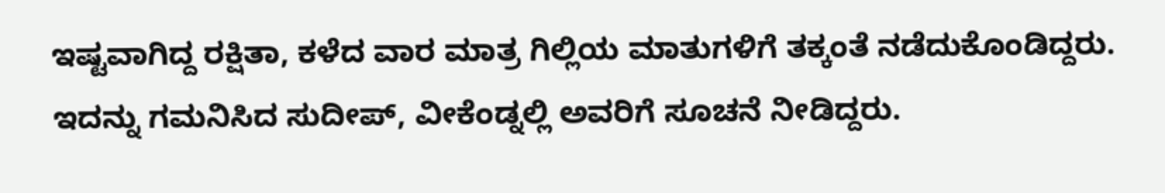ಇಷ್ಟವಾಗಿದ್ದ ರಕ್ಷಿತಾ, ಕಳೆದ ವಾರ ಮಾತ್ರ ಗಿಲ್ಲಿಯ ಮಾತುಗಳಿಗೆ ತಕ್ಕಂತೆ ನಡೆದುಕೊಂಡಿದ್ದರು. ಇದನ್ನು ಗಮನಿಸಿದ ಸುದೀಪ್, ವೀಕೆಂಡ್ನಲ್ಲಿ ಅವರಿಗೆ ಸೂಚನೆ ನೀಡಿದ್ದರು.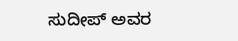ಸುದೀಪ್ ಅವರ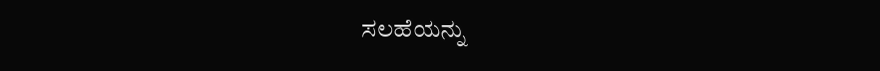ಸಲಹೆಯನ್ನು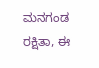ಮನಗಂಡ ರಕ್ಷಿತಾ, ಈ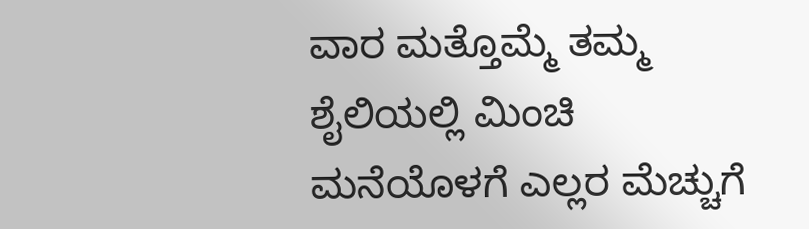ವಾರ ಮತ್ತೊಮ್ಮೆ ತಮ್ಮ ಶೈಲಿಯಲ್ಲಿ ಮಿಂಚಿ ಮನೆಯೊಳಗೆ ಎಲ್ಲರ ಮೆಚ್ಚುಗೆ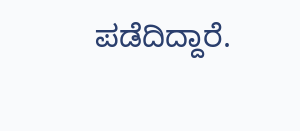ಪಡೆದಿದ್ದಾರೆ.